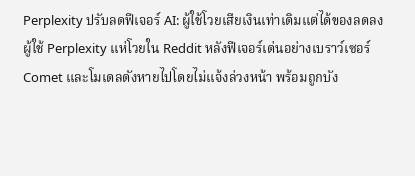Perplexity ปรับลดฟีเจอร์ AI: ผู้ใช้โวยเสียเงินเท่าเดิมแต่ได้ของลดลง
ผู้ใช้ Perplexity แห่โวยใน Reddit หลังฟีเจอร์เด่นอย่างเบราว์เซอร์ Comet และโมเดลดังหายไปโดยไม่แจ้งล่วงหน้า พร้อมถูกบัง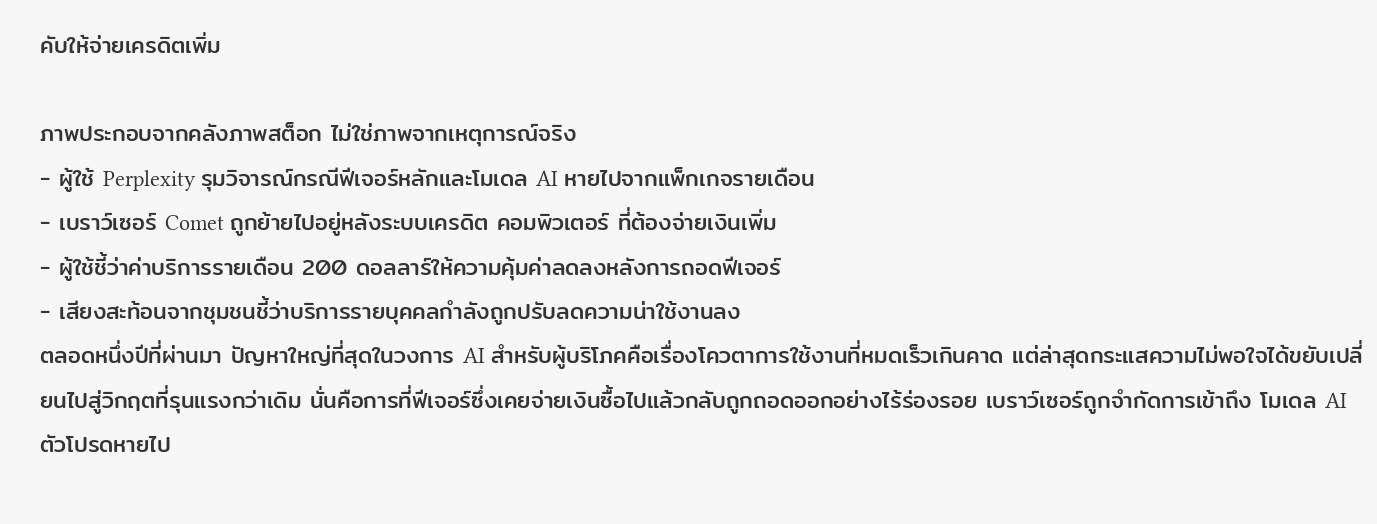คับให้จ่ายเครดิตเพิ่ม

ภาพประกอบจากคลังภาพสต็อก ไม่ใช่ภาพจากเหตุการณ์จริง
- ผู้ใช้ Perplexity รุมวิจารณ์กรณีฟีเจอร์หลักและโมเดล AI หายไปจากแพ็กเกจรายเดือน
- เบราว์เซอร์ Comet ถูกย้ายไปอยู่หลังระบบเครดิต คอมพิวเตอร์ ที่ต้องจ่ายเงินเพิ่ม
- ผู้ใช้ชี้ว่าค่าบริการรายเดือน 200 ดอลลาร์ให้ความคุ้มค่าลดลงหลังการถอดฟีเจอร์
- เสียงสะท้อนจากชุมชนชี้ว่าบริการรายบุคคลกำลังถูกปรับลดความน่าใช้งานลง
ตลอดหนึ่งปีที่ผ่านมา ปัญหาใหญ่ที่สุดในวงการ AI สำหรับผู้บริโภคคือเรื่องโควตาการใช้งานที่หมดเร็วเกินคาด แต่ล่าสุดกระแสความไม่พอใจได้ขยับเปลี่ยนไปสู่วิกฤตที่รุนแรงกว่าเดิม นั่นคือการที่ฟีเจอร์ซึ่งเคยจ่ายเงินซื้อไปแล้วกลับถูกถอดออกอย่างไร้ร่องรอย เบราว์เซอร์ถูกจำกัดการเข้าถึง โมเดล AI ตัวโปรดหายไป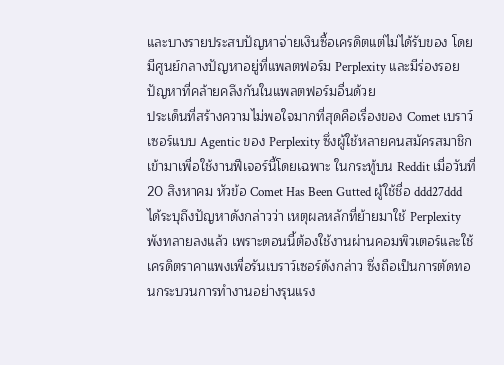และบางรายประสบปัญหาจ่ายเงินซื้อเครดิตแต่ไม่ได้รับของ โดยมีศูนย์กลางปัญหาอยู่ที่แพลตฟอร์ม Perplexity และมีร่องรอยปัญหาที่คล้ายคลึงกันในแพลตฟอร์มอื่นด้วย
ประเด็นที่สร้างความไม่พอใจมากที่สุดคือเรื่องของ Comet เบราว์เซอร์แบบ Agentic ของ Perplexity ซึ่งผู้ใช้หลายคนสมัครสมาชิกเข้ามาเพื่อใช้งานฟีเจอร์นี้โดยเฉพาะ ในกระทู้บน Reddit เมื่อวันที่ 20 สิงหาคม หัวข้อ Comet Has Been Gutted ผู้ใช้ชื่อ ddd27ddd ได้ระบุถึงปัญหาดังกล่าวว่า เหตุผลหลักที่ย้ายมาใช้ Perplexity พังทลายลงแล้ว เพราะตอนนี้ต้องใช้งานผ่านคอมพิวเตอร์และใช้เครดิตราคาแพงเพื่อรันเบราว์เซอร์ดังกล่าว ซึ่งถือเป็นการตัดทอนกระบวนการทำงานอย่างรุนแรง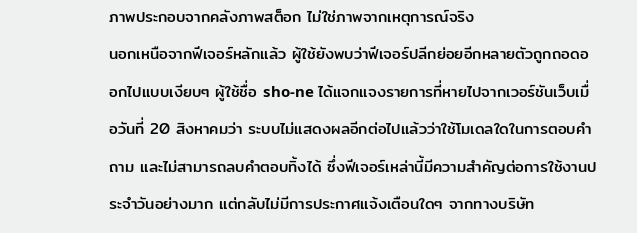ภาพประกอบจากคลังภาพสต็อก ไม่ใช่ภาพจากเหตุการณ์จริง
นอกเหนือจากฟีเจอร์หลักแล้ว ผู้ใช้ยังพบว่าฟีเจอร์ปลีกย่อยอีกหลายตัวถูกถอดออกไปแบบเงียบๆ ผู้ใช้ชื่อ sho-ne ได้แจกแจงรายการที่หายไปจากเวอร์ชันเว็บเมื่อวันที่ 20 สิงหาคมว่า ระบบไม่แสดงผลอีกต่อไปแล้วว่าใช้โมเดลใดในการตอบคำถาม และไม่สามารถลบคำตอบทิ้งได้ ซึ่งฟีเจอร์เหล่านี้มีความสำคัญต่อการใช้งานประจำวันอย่างมาก แต่กลับไม่มีการประกาศแจ้งเตือนใดๆ จากทางบริษัท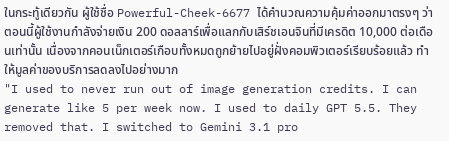ในกระทู้เดียวกัน ผู้ใช้ชื่อ Powerful-Cheek-6677 ได้คำนวณความคุ้มค่าออกมาตรงๆ ว่า ตอนนี้ผู้ใช้งานกำลังจ่ายเงิน 200 ดอลลาร์เพื่อแลกกับเสิร์ชเอนจินที่มีเครดิต 10,000 ต่อเดือนเท่านั้น เนื่องจากคอนเน็กเตอร์เกือบทั้งหมดถูกย้ายไปอยู่ฝั่งคอมพิวเตอร์เรียบร้อยแล้ว ทำให้มูลค่าของบริการลดลงไปอย่างมาก
"I used to never run out of image generation credits. I can generate like 5 per week now. I used to daily GPT 5.5. They removed that. I switched to Gemini 3.1 pro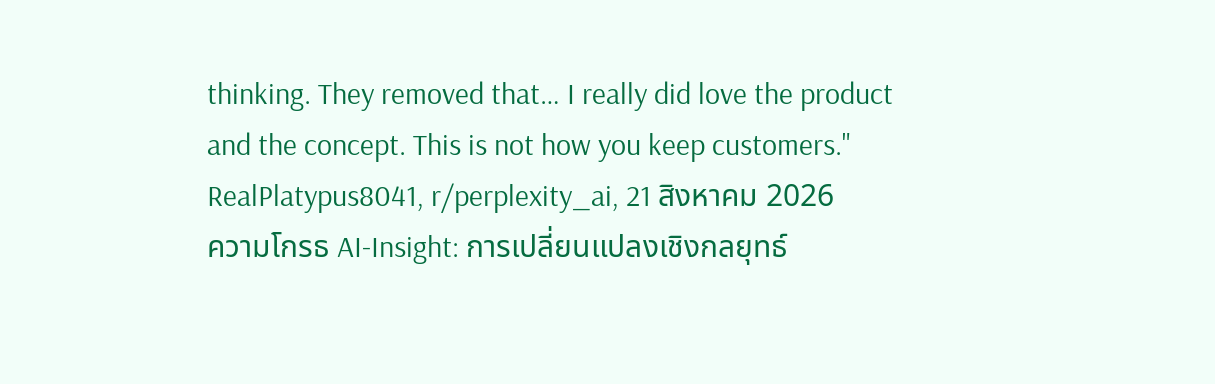thinking. They removed that… I really did love the product and the concept. This is not how you keep customers."
RealPlatypus8041, r/perplexity_ai, 21 สิงหาคม 2026
ความโกรธ AI-Insight: การเปลี่ยนแปลงเชิงกลยุทธ์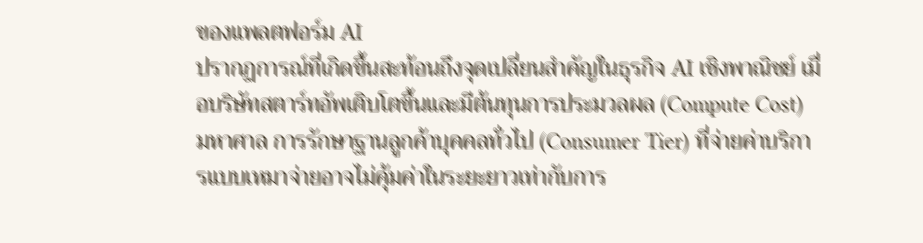ของแพลตฟอร์ม AI
ปรากฏการณ์ที่เกิดขึ้นสะท้อนถึงจุดเปลี่ยนสำคัญในธุรกิจ AI เชิงพาณิชย์ เมื่อบริษัทสตาร์ทอัพเติบโตขึ้นและมีต้นทุนการประมวลผล (Compute Cost) มหาศาล การรักษาฐานลูกค้าบุคคลทั่วไป (Consumer Tier) ที่จ่ายค่าบริการแบบเหมาจ่ายอาจไม่คุ้มค่าในระยะยาวเท่ากับการ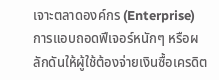เจาะตลาดองค์กร (Enterprise) การแอบถอดฟีเจอร์หนักๆ หรือผลักดันให้ผู้ใช้ต้องจ่ายเงินซื้อเครดิต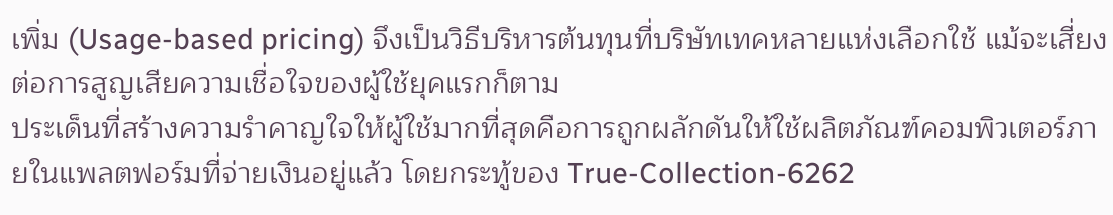เพิ่ม (Usage-based pricing) จึงเป็นวิธีบริหารต้นทุนที่บริษัทเทคหลายแห่งเลือกใช้ แม้จะเสี่ยงต่อการสูญเสียความเชื่อใจของผู้ใช้ยุคแรกก็ตาม
ประเด็นที่สร้างความรำคาญใจให้ผู้ใช้มากที่สุดคือการถูกผลักดันให้ใช้ผลิตภัณฑ์คอมพิวเตอร์ภายในแพลตฟอร์มที่จ่ายเงินอยู่แล้ว โดยกระทู้ของ True-Collection-6262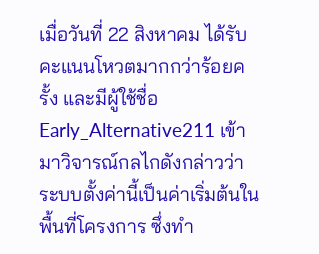เมื่อวันที่ 22 สิงหาคม ได้รับคะแนนโหวตมากกว่าร้อยครั้ง และมีผู้ใช้ชื่อ Early_Alternative211 เข้ามาวิจารณ์กลไกดังกล่าวว่าระบบตั้งค่านี้เป็นค่าเริ่มต้นในพื้นที่โครงการ ซึ่งทำ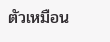ตัวเหมือน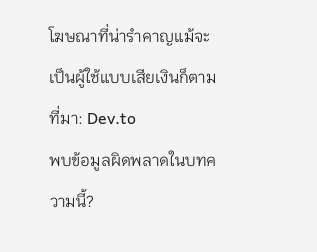โฆษณาที่น่ารำคาญแม้จะเป็นผู้ใช้แบบเสียเงินก็ตาม
ที่มา: Dev.to
พบข้อมูลผิดพลาดในบทความนี้?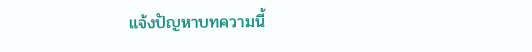แจ้งปัญหาบทความนี้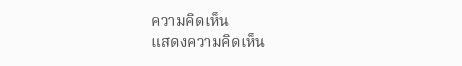ความคิดเห็น
แสดงความคิดเห็น